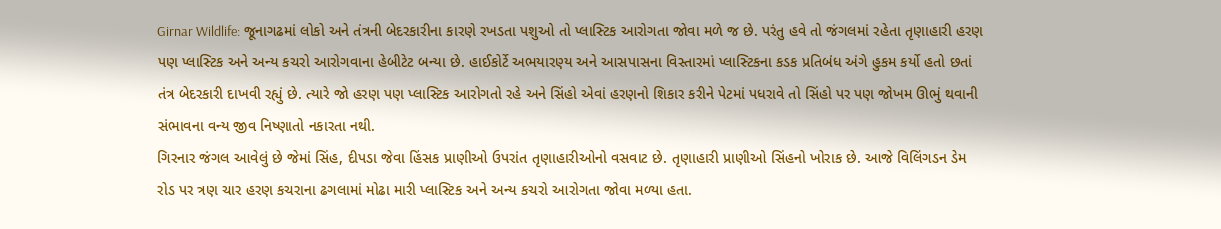Girnar Wildlife: જૂનાગઢમાં લોકો અને તંત્રની બેદરકારીના કારણે રખડતા પશુઓ તો પ્લાસ્ટિક આરોગતા જોવા મળે જ છે. પરંતુ હવે તો જંગલમાં રહેતા તૃણાહારી હરણ પણ પ્લાસ્ટિક અને અન્ય કચરો આરોગવાના હેબીટેટ બન્યા છે. હાઈકોર્ટે અભયારણ્ય અને આસપાસના વિસ્તારમાં પ્લાસ્ટિકના કડક પ્રતિબંધ અંગે હુકમ કર્યો હતો છતાં તંત્ર બેદરકારી દાખવી રહ્યું છે. ત્યારે જો હરણ પણ પ્લાસ્ટિક આરોગતો રહે અને સિંહો એવાં હરણનો શિકાર કરીને પેટમાં પધરાવે તો સિંહો પર પણ જોખમ ઊભું થવાની સંભાવના વન્ય જીવ નિષ્ણાતો નકારતા નથી.
ગિરનાર જંગલ આવેલું છે જેમાં સિંહ, દીપડા જેવા હિંસક પ્રાણીઓ ઉપરાંત તૃણાહારીઓનો વસવાટ છે. તૃણાહારી પ્રાણીઓ સિંહનો ખોરાક છે. આજે વિલિંગડન ડેમ રોડ પર ત્રણ ચાર હરણ કચરાના ઢગલામાં મોઢા મારી પ્લાસ્ટિક અને અન્ય કચરો આરોગતા જોવા મળ્યા હતા.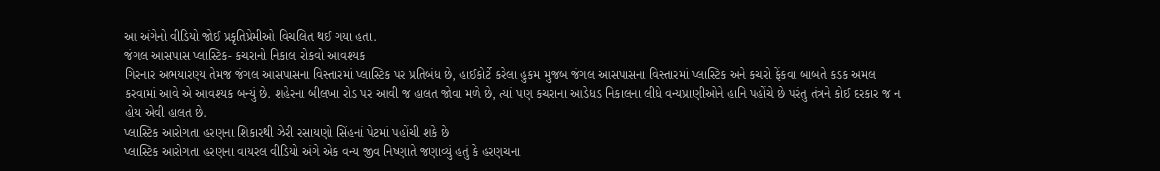આ અંગેનો વીડિયો જોઈ પ્રકૃતિપ્રેમીઓ વિચલિત થઈ ગયા હતા.
જંગલ આસપાસ પ્લાસ્ટિક- કચરાનો નિકાલ રોકવો આવશ્યક
ગિરનાર અભયારણ્ય તેમજ જંગલ આસપાસના વિસ્તારમાં પ્લાસ્ટિક પર પ્રતિબંધ છે, હાઈકોર્ટે કરેલા હુકમ મુજબ જંગલ આસપાસના વિસ્તારમાં પ્લાસ્ટિક અને કચરો ફેંકવા બાબતે કડક અમલ કરવામાં આવે એ આવશ્યક બન્યું છે. શહેરના બીલખા રોડ પર આવી જ હાલત જોવા મળે છે, ત્યાં પણ કચરાના આડેધડ નિકાલના લીધે વન્યપ્રાણીઓને હાનિ પહોંચે છે પરંતુ તંત્રને કોઈ દરકાર જ ન હોય એવી હાલત છે.
પ્લાસ્ટિક આરોગતા હરણના શિકારથી ઝેરી રસાયણો સિંહનાં પેટમાં પહોંચી શકે છે
પ્લાસ્ટિક આરોગતા હરણના વાયરલ વીડિયો અંગે એક વન્ય જીવ નિષ્ણાતે જણાવ્યું હતું કે હરણચના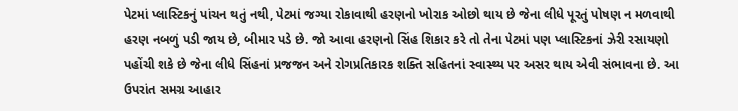પેટમાં પ્લાસ્ટિકનું પાંચન થતું નથી, પેટમાં જગ્યા રોકાવાથી હરણનો ખોરાક ઓછો થાય છે જેના લીધે પૂરતું પોષણ ન મળવાથી હરણ નબળું પડી જાય છે, બીમાર પડે છે. જો આવા હરણનો સિંહ શિકાર કરે તો તેના પેટમાં પણ પ્લાસ્ટિકનાં ઝેરી રસાયણો પહોંચી શકે છે જેના લીધે સિંહનાં પ્રજજન અને રોગપ્રતિકારક શક્તિ સહિતનાં સ્વાસ્થ્ય પર અસર થાય એવી સંભાવના છે. આ ઉપરાંત સમગ્ર આહાર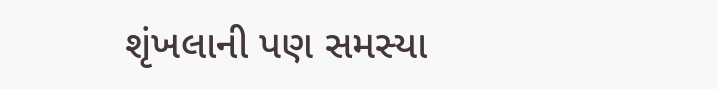શૃંખલાની પણ સમસ્યા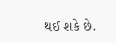થઈ શકે છે.